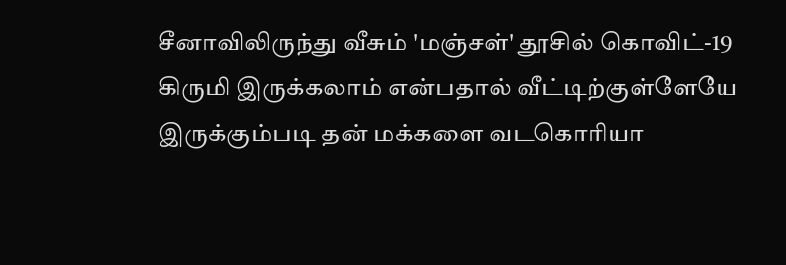சீனாவிலிருந்து வீசும் 'மஞ்சள்' தூசில் கொவிட்-19 கிருமி இருக்கலாம் என்பதால் வீட்டிற்குள்ளேயே இருக்கும்படி தன் மக்களை வடகொரியா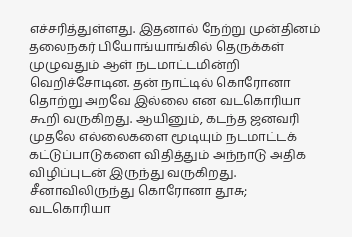எச்சரித்துள்ளது. இதனால் நேற்று முன்தினம் தலைநகர் பியோங்யாங்கில் தெருக்கள் முழுவதும் ஆள் நடமாட்டமின்றி வெறிச்சோடின. தன் நாட்டில் கொரோனா தொற்று அறவே இல்லை என வடகொரியா கூறி வருகிறது. ஆயினும், கடந்த ஜனவரி முதலே எல்லைகளை மூடியும் நடமாட்டக் கட்டுப்பாடுகளை விதித்தும் அந்நாடு அதிக விழிப்புடன் இருந்து வருகிறது.
சீனாவிலிருந்து கொரோனா தூசு; வடகொரியா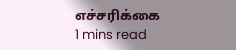எச்சரிக்கை
1 mins read